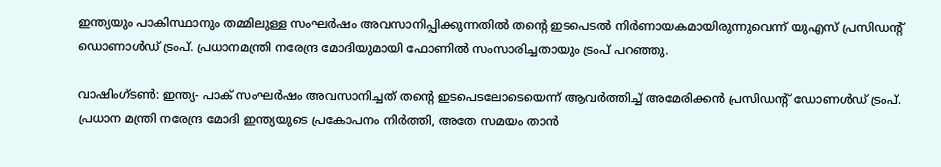ഇന്ത്യയും പാകിസ്ഥാനും തമ്മിലുള്ള സംഘർഷം അവസാനിപ്പിക്കുന്നതിൽ തന്റെ ഇടപെടൽ നിർണായകമായിരുന്നുവെന്ന് യുഎസ് പ്രസിഡന്റ് ഡൊണാൾഡ് ട്രംപ്. പ്രധാനമന്ത്രി നരേന്ദ്ര മോദിയുമായി ഫോണിൽ സംസാരിച്ചതായും ട്രംപ് പറഞ്ഞു.

വാഷിംഗ്ടൺ: ഇന്ത്യ- പാക് സംഘർഷം അവസാനിച്ചത് തന്റെ ഇടപെടലോടെയെന്ന് ആവർത്തിച്ച് അമേരിക്കൻ പ്രസി‍ഡന്റ് ഡോണൾ‍ഡ് ട്രംപ്. പ്രധാന മന്ത്രി നരേന്ദ്ര മോദി ഇന്ത്യയുടെ പ്രകോപനം നിർത്തി, അതേ സമയം താൻ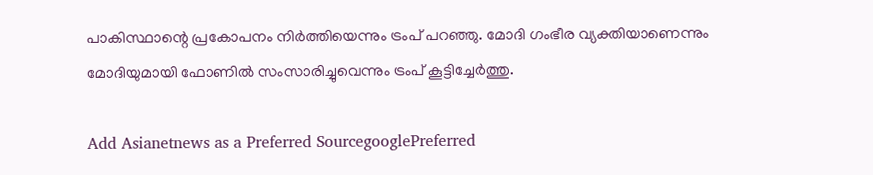പാകിസ്ഥാന്റെ പ്രകോപനം നിർത്തിയെന്നും ട്രംപ് പറഞ്ഞു. മോദി ഗംഭീര വ്യക്തിയാണെന്നും മോദിയുമായി ഫോണിൽ സംസാരിച്ചുവെന്നും ട്രംപ് കൂട്ടിച്ചേർത്തു.

Add Asianetnews as a Preferred SourcegooglePreferred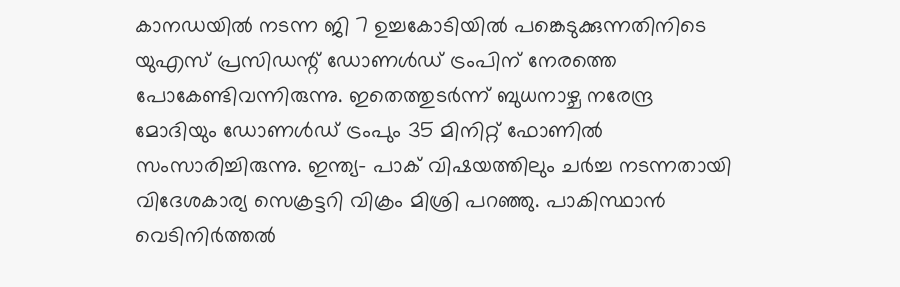കാനഡയിൽ നടന്ന ജി 7 ഉച്ചകോടിയിൽ പങ്കെടുക്കുന്നതിനിടെ യുഎസ് പ്രസിഡന്റ് ഡോണൾഡ് ട്രംപിന് നേരത്തെ പോകേണ്ടിവന്നിരുന്നു. ഇതെത്തുടർന്ന് ബുധനാഴ്ച നരേന്ദ്ര മോദിയും ഡോണൾഡ് ട്രംപും 35 മിനിറ്റ് ഫോണിൽ സംസാരിച്ചിരുന്നു. ഇന്ത്യ- പാക് വിഷയത്തിലും ചർച്ച നടന്നതായി വിദേശകാര്യ സെക്രട്ടറി വിക്രം മിശ്രി പറഞ്ഞു. പാകിസ്ഥാൻ വെടിനിർത്തൽ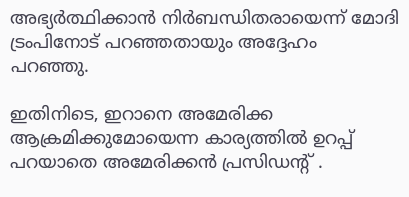അഭ്യർത്ഥിക്കാൻ നിർബന്ധിതരായെന്ന് മോദി ട്രംപിനോട് പറഞ്ഞതായും അദ്ദേഹം പറഞ്ഞു.

ഇതിനിടെ, ഇറാനെ അമേരിക്ക ആക്രമിക്കുമോയെന്ന കാര്യത്തിൽ ഉറപ്പ് പറയാതെ അമേരിക്കൻ പ്രസിഡന്റ് .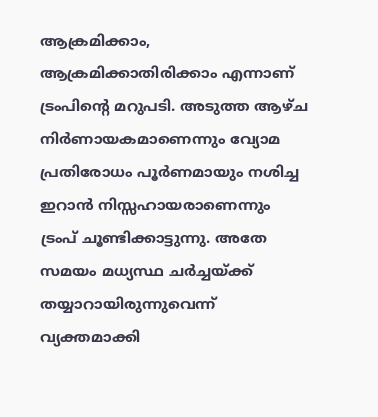ആക്രമിക്കാം, ആക്രമിക്കാതിരിക്കാം എന്നാണ് ട്രംപിന്റെ മറുപടി. അടുത്ത ആഴ്ച നിർണായകമാണെന്നും വ്യോമ പ്രതിരോധം പൂർണമായും നശിച്ച ഇറാൻ നിസ്സഹായരാണെന്നും ട്രംപ് ചൂണ്ടിക്കാട്ടുന്നു. അതേ സമയം മധ്യസ്ഥ ചർച്ചയ്ക്ക് തയ്യാറായിരുന്നുവെന്ന് വ്യക്തമാക്കി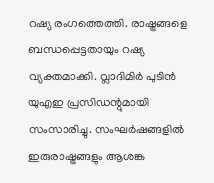റഷ്യ രംഗത്തെത്തി. രാഷ്ട്രങ്ങളെ ബന്ധപ്പെട്ടതായും റഷ്യ വ്യക്തമാക്കി. വ്ലാദിമിർ പുടിൻ യുഎഇ പ്രസിഡന്റുമായി സംസാരിച്ചു. സംഘർഷങ്ങളിൽ ഇരുരാഷ്ട്രങ്ങളും ആശങ്ക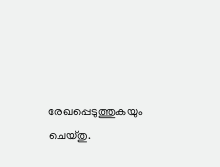രേഖപ്പെടുത്തുകയും ചെയ്തു.